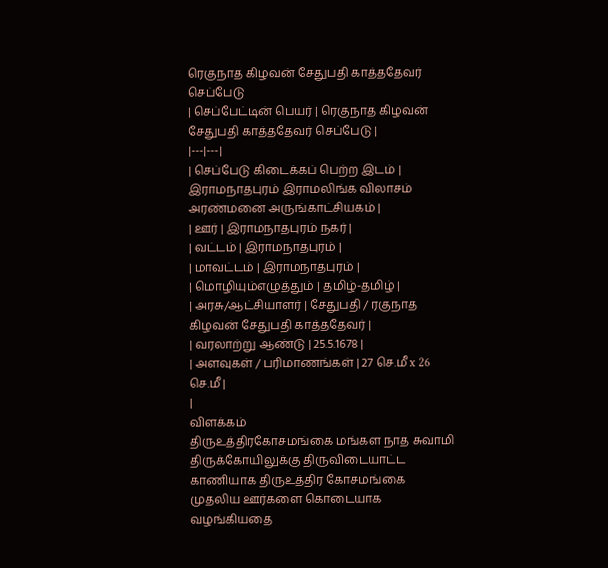ரெகுநாத கிழவன் சேதுபதி காத்ததேவர் செப்பேடு
| செப்பேட்டின் பெயர் | ரெகுநாத கிழவன் சேதுபதி காத்ததேவர் செப்பேடு |
|---|---|
| செப்பேடு கிடைக்கப் பெற்ற இடம் | இராமநாதபுரம் இராமலிங்க விலாசம் அரண்மனை அருங்காட்சியகம் |
| ஊர் | இராமநாதபுரம் நகர் |
| வட்டம் | இராமநாதபுரம் |
| மாவட்டம் | இராமநாதபுரம் |
| மொழியும்எழுத்தும் | தமிழ்-தமிழ் |
| அரசு/ஆட்சியாளர் | சேதுபதி / ரகுநாத கிழவன் சேதுபதி காத்ததேவர் |
| வரலாற்று ஆண்டு | 25.5.1678 |
| அளவுகள் / பரிமாணங்கள் | 27 செ.மீ x 26 செ.மீ |
|
விளக்கம்
திருஉத்திரகோசமங்கை மங்கள நாத சுவாமி திருக்கோயிலுக்கு திருவிடையாட்ட காணியாக திருஉத்திர கோசமங்கை முதலிய ஊர்களை கொடையாக வழங்கியதை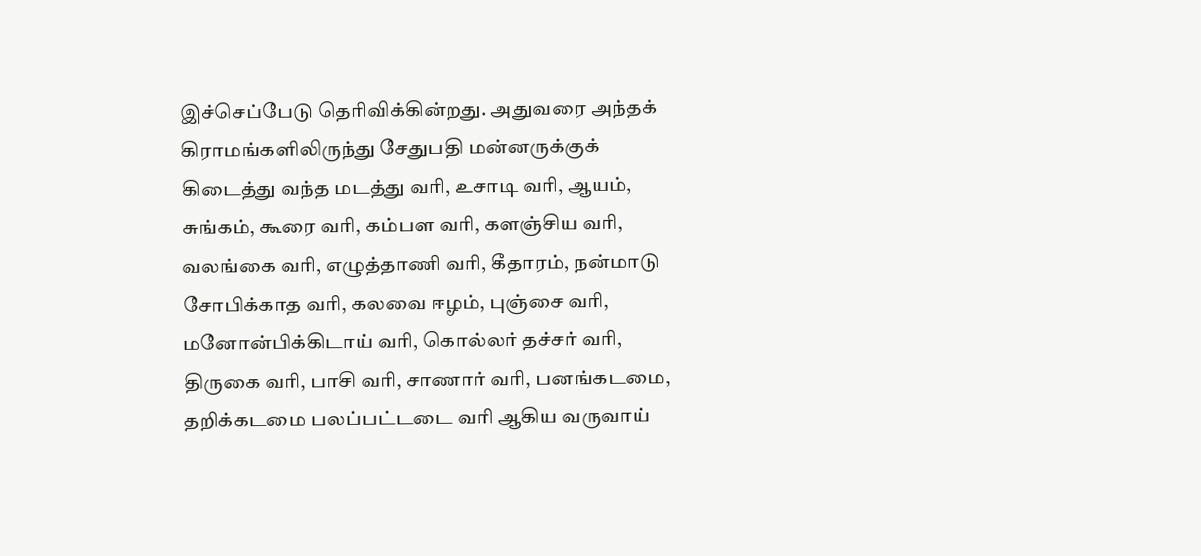இச்செப்பேடு தெரிவிக்கின்றது. அதுவரை அந்தக் கிராமங்களிலிருந்து சேதுபதி மன்னருக்குக் கிடைத்து வந்த மடத்து வரி, உசாடி வரி, ஆயம், சுங்கம், கூரை வரி, கம்பள வரி, களஞ்சிய வரி, வலங்கை வரி, எழுத்தாணி வரி, கீதாரம், நன்மாடு சோபிக்காத வரி, கலவை ஈழம், புஞ்சை வரி, மனோன்பிக்கிடாய் வரி, கொல்லர் தச்சர் வரி, திருகை வரி, பாசி வரி, சாணார் வரி, பனங்கடமை, தறிக்கடமை பலப்பட்டடை வரி ஆகிய வருவாய்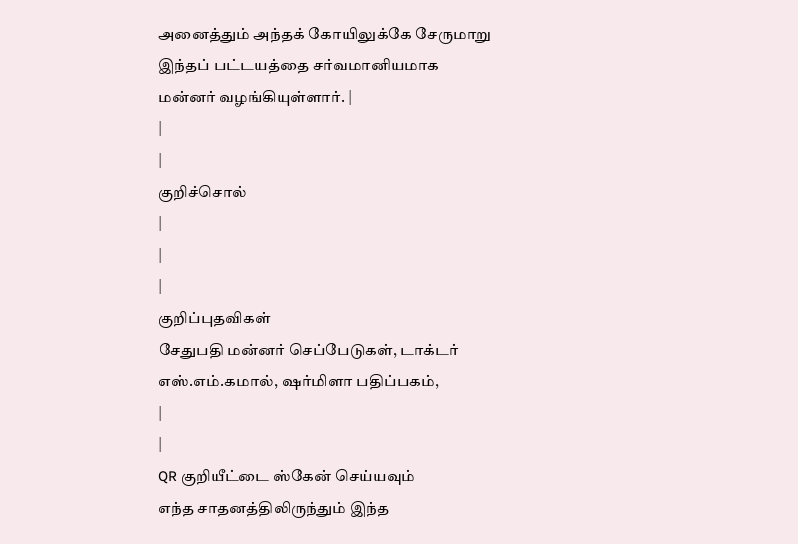அனைத்தும் அந்தக் கோயிலுக்கே சேருமாறு இந்தப் பட்டயத்தை சர்வமானியமாக மன்னர் வழங்கியுள்ளார். |
|
|
குறிச்சொல்
|
|
|
குறிப்புதவிகள்
சேதுபதி மன்னர் செப்பேடுகள், டாக்டர் எஸ்.எம்.கமால், ஷர்மிளா பதிப்பகம்,
|
|
QR குறியீட்டை ஸ்கேன் செய்யவும்
எந்த சாதனத்திலிருந்தும் இந்த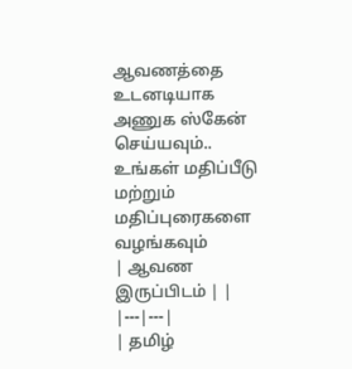ஆவணத்தை உடனடியாக அணுக ஸ்கேன் செய்யவும்..
உங்கள் மதிப்பீடு மற்றும் மதிப்புரைகளை வழங்கவும்
| ஆவண இருப்பிடம் | |
|---|---|
| தமிழ்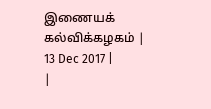இணையக் கல்விக்கழகம் | 13 Dec 2017 |
|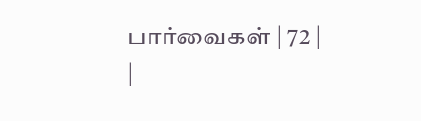பார்வைகள் | 72 |
|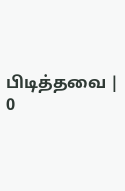பிடித்தவை | 0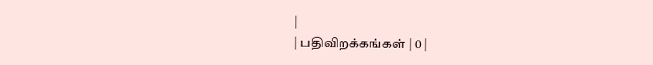|
| பதிவிறக்கங்கள் | 0 |